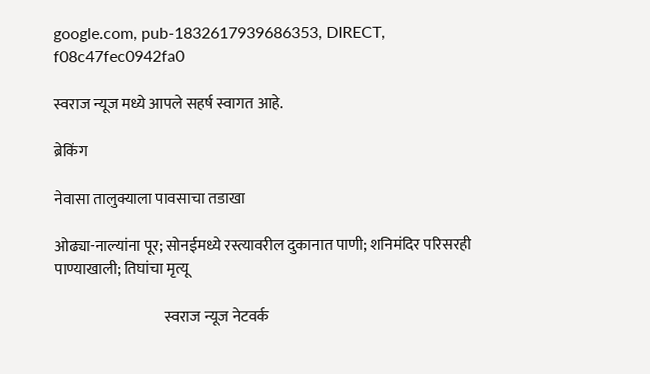google.com, pub-1832617939686353, DIRECT, f08c47fec0942fa0

स्वराज न्यूज मध्ये आपले सहर्ष स्वागत आहे.

ब्रेकिंग

नेवासा तालुक्याला पावसाचा तडाखा

ओढ्या-नाल्यांना पूर; सोनईमध्ये रस्त्यावरील दुकानात पाणी; शनिमंदिर परिसरही पाण्याखाली; तिघांचा मृत्यू

                                    स्वराज न्यूज नेटवर्क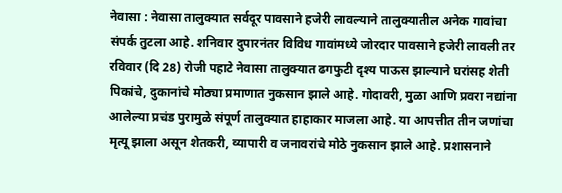नेवासा : नेवासा तालुक्यात सर्वदूर पावसाने हजेरी लावल्याने तालुक्यातील अनेक गावांचा संपर्क तुटला आहे. शनिवार दुपारनंतर विविध गावांमध्ये जोरदार पावसाने हजेरी लावली तर रविवार (दि 28) रोजी पहाटे नेवासा तालुक्यात ढगफुटी दृश्य पाऊस झाल्याने घरांसह शेती पिकांचे, दुकानांचे मोठ्या प्रमाणात नुकसान झाले आहे. गोदावरी, मुळा आणि प्रवरा नद्यांना आलेल्या प्रचंड पुरामुळे संपूर्ण तालुक्यात हाहाकार माजला आहे. या आपत्तीत तीन जणांचा मृत्यू झाला असून शेतकरी, व्यापारी व जनावरांचे मोठे नुकसान झाले आहे. प्रशासनाने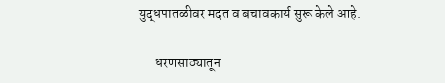युद्धपातळीवर मदत व बचावकार्य सुरू केले आहे.

      धरणसाठ्यातून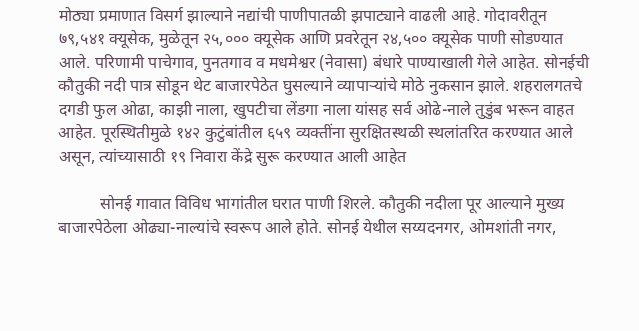मोठ्या प्रमाणात विसर्ग झाल्याने नद्यांची पाणीपातळी झपाट्याने वाढली आहे. गोदावरीतून ७९,५४१ क्यूसेक, मुळेतून २५,००० क्यूसेक आणि प्रवरेतून २४,५०० क्यूसेक पाणी सोडण्यात आले. परिणामी पाचेगाव, पुनतगाव व मधमेश्वर (नेवासा) बंधारे पाण्याखाली गेले आहेत. सोनईची कौतुकी नदी पात्र सोडून थेट बाजारपेठेत घुसल्याने व्यापाऱ्यांचे मोठे नुकसान झाले. शहरालगतचे दगडी फुल ओढा, काझी नाला, खुपटीचा लेंडगा नाला यांसह सर्व ओढे-नाले तुडुंब भरून वाहत आहेत. पूरस्थितीमुळे १४२ कुटुंबांतील ६५९ व्यक्तींना सुरक्षितस्थळी स्थलांतरित करण्यात आले असून, त्यांच्यासाठी १९ निवारा केंद्रे सुरू करण्यात आली आहेत

          सोनई गावात विविध भागांतील घरात पाणी शिरले. कौतुकी नदीला पूर आल्याने मुख्य बाजारपेठेला ओढ्या-नाल्यांचे स्वरूप आले होते. सोनई येथील सय्यदनगर, ओमशांती नगर,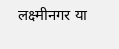लक्ष्मीनगर या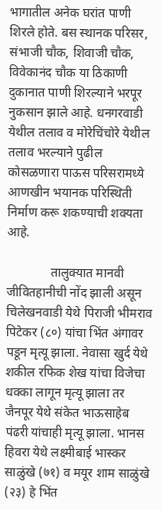भागातील अनेक घरांत पाणी शिरले होते. बस स्थानक परिसर, संभाजी चौक, शिवाजी चौक, विवेकानंद चौक या ठिकाणी दुकानात पाणी शिरल्याने भरपूर नुकसान झाले आहे. धनगरवाडी येथील तलाव व मोरेचिंचोरे येथील तलाव भरल्याने पुढील कोसळणारा पाऊस परिसरामध्ये आणखीन भयानक परिस्थिती निर्माण करू शकण्याची शक्यता आहे.

              तालुक्यात मानवी जीवितहानीची नोंद झाली असून चिलेखनवाडी येथे पिराजी भीमराव पिटेकर (८०) यांचा भिंत अंगावर पडून मृत्यू झाला. नेवासा खुर्द येथे शकील रफिक शेख यांचा विजेचा धक्का लागून मृत्यू झाला तर जैनपूर येथे संकेत भाऊसाहेब पंढरी यांचाही मृत्यू झाला. भानस हिवरा येथे लक्ष्मीबाई भास्कर साळुंखे (७१) व मयूर शाम साळुंखे (२३) हे भिंत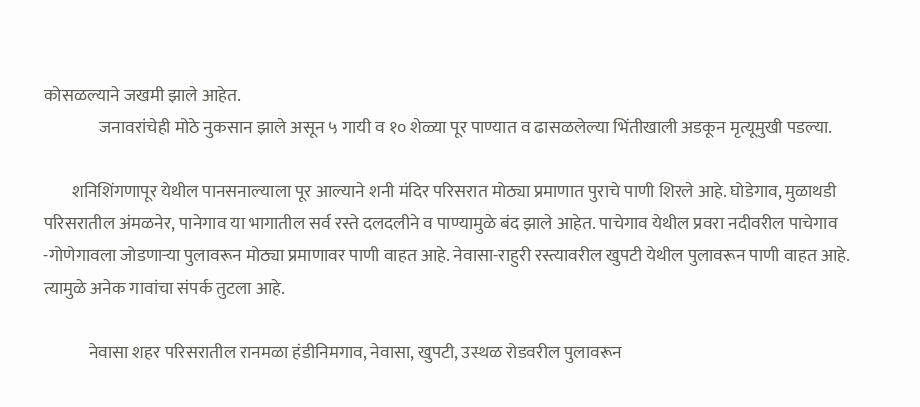कोसळल्याने जखमी झाले आहेत.
                जनावरांचेही मोठे नुकसान झाले असून ५ गायी व १० शेळ्या पूर पाण्यात व ढासळलेल्या भिंतीखाली अडकून मृत्यूमुखी पडल्या.

        शनिशिंगणापूर येथील पानसनाल्याला पूर आल्याने शनी मंदिर परिसरात मोठ्या प्रमाणात पुराचे पाणी शिरले आहे. घोडेगाव, मुळाथडी परिसरातील अंमळनेर, पानेगाव या भागातील सर्व रस्ते दलदलीने व पाण्यामुळे बंद झाले आहेत. पाचेगाव येथील प्रवरा नदीवरील पाचेगाव -गोणेगावला जोडणाऱ्या पुलावरून मोठ्या प्रमाणावर पाणी वाहत आहे. नेवासा-राहुरी रस्त्यावरील खुपटी येथील पुलावरून पाणी वाहत आहे. त्यामुळे अनेक गावांचा संपर्क तुटला आहे.

             नेवासा शहर परिसरातील रानमळा हंडीनिमगाव, नेवासा, खुपटी, उस्थळ रोडवरील पुलावरून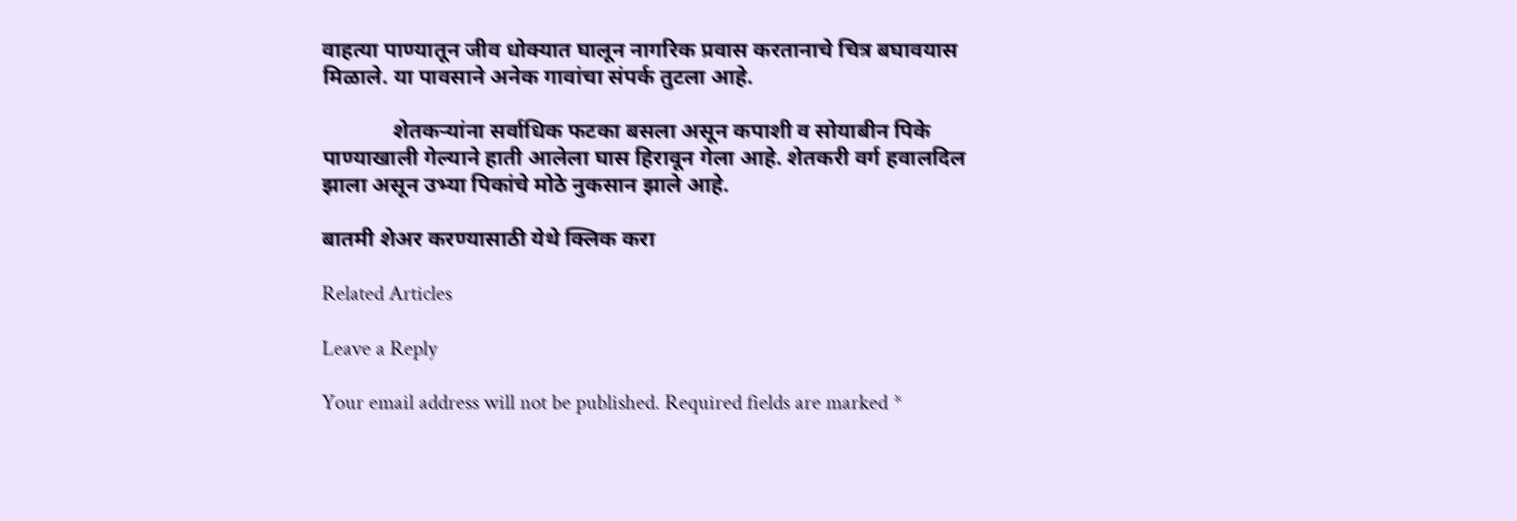वाहत्या पाण्यातून जीव धोक्यात घालून नागरिक प्रवास करतानाचे चित्र बघावयास मिळाले. या पावसाने अनेक गावांचा संपर्क तुटला आहे.

             शेतकऱ्यांना सर्वाधिक फटका बसला असून कपाशी व सोयाबीन पिके पाण्याखाली गेल्याने हाती आलेला घास हिरावून गेला आहे. शेतकरी वर्ग हवालदिल झाला असून उभ्या पिकांचे मोठे नुकसान झाले आहे.

बातमी शेअर करण्यासाठी येथे क्लिक करा

Related Articles

Leave a Reply

Your email address will not be published. Required fields are marked *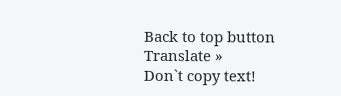Back to top button
Translate »
Don`t copy text!